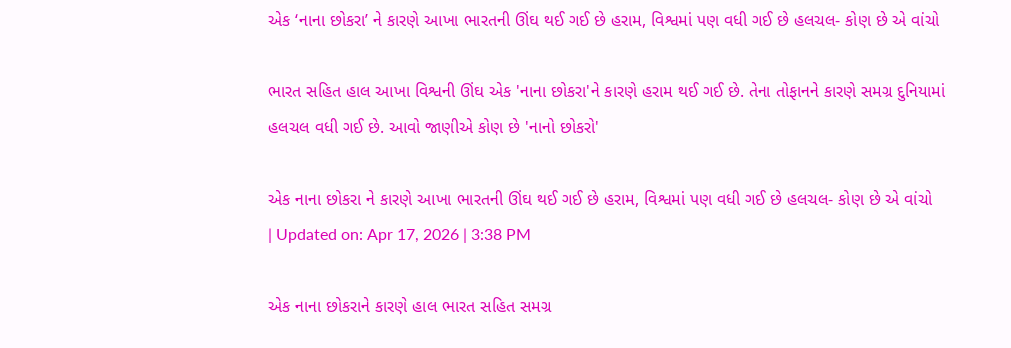એક ‘નાના છોકરા’ ને કારણે આખા ભારતની ઊંઘ થઈ ગઈ છે હરામ, વિશ્વમાં પણ વધી ગઈ છે હલચલ- કોણ છે એ વાંચો

ભારત સહિત હાલ આખા વિશ્વની ઊંઘ એક 'નાના છોકરા'ને કારણે હરામ થઈ ગઈ છે. તેના તોફાનને કારણે સમગ્ર દુનિયામાં હલચલ વધી ગઈ છે. આવો જાણીએ કોણ છે 'નાનો છોકરો'

એક નાના છોકરા ને કારણે આખા ભારતની ઊંઘ થઈ ગઈ છે હરામ, વિશ્વમાં પણ વધી ગઈ છે હલચલ- કોણ છે એ વાંચો
| Updated on: Apr 17, 2026 | 3:38 PM

એક નાના છોકરાને કારણે હાલ ભારત સહિત સમગ્ર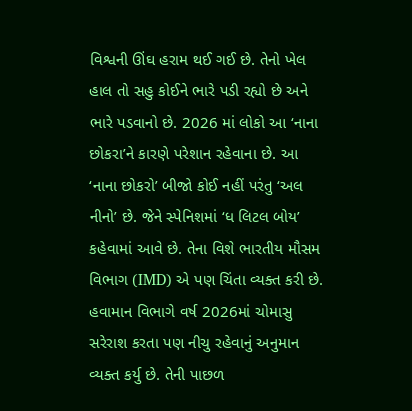વિશ્વની ઊંઘ હરામ થઈ ગઈ છે. તેનો ખેલ હાલ તો સહુ કોઈને ભારે પડી રહ્યો છે અને ભારે પડવાનો છે. 2026 માં લોકો આ ‘નાના છોકરા’ને કારણે પરેશાન રહેવાના છે. આ
‘નાના છોકરો’ બીજો કોઈ નહીં પરંતુ ‘અલ નીનો’ છે. જેને સ્પેનિશમાં ‘ધ લિટલ બોય’ કહેવામાં આવે છે. તેના વિશે ભારતીય મૌસમ વિભાગ (IMD) એ પણ ચિંતા વ્યક્ત કરી છે. હવામાન વિભાગે વર્ષ 2026માં ચોમાસુ સરેરાશ કરતા પણ નીચુ રહેવાનું અનુમાન વ્યક્ત કર્યુ છે. તેની પાછળ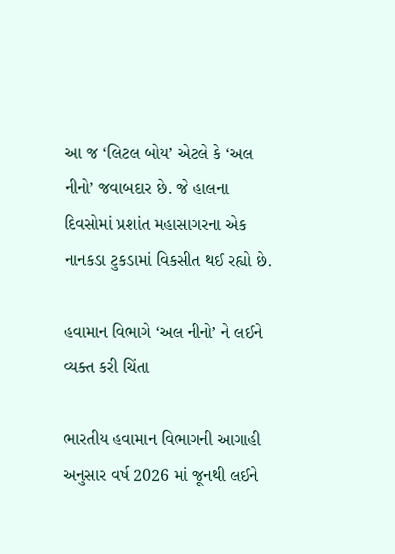આ જ ‘લિટલ બોય’ એટલે કે ‘અલ નીનો’ જવાબદાર છે. જે હાલના દિવસોમાં પ્રશાંત મહાસાગરના એક નાનકડા ટુકડામાં વિકસીત થઈ રહ્યો છે.

હવામાન વિભાગે ‘અલ નીનો’ ને લઈને વ્યક્ત કરી ચિંતા

ભારતીય હવામાન વિભાગની આગાહી અનુસાર વર્ષ 2026 માં જૂનથી લઈને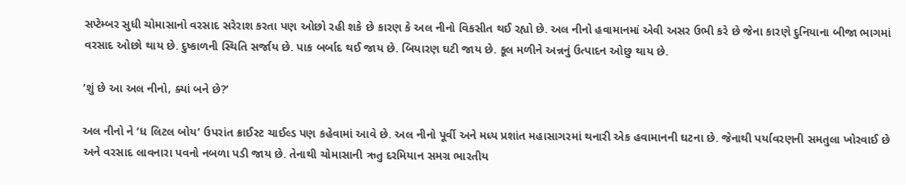સપ્ટેમ્બર સુધી ચોમાસાનો વરસાદ સરેરાશ કરતા પણ ઓછો રહી શકે છે કારણ કે અલ નીનો વિકસીત થઈ રહ્યો છે. અલ નીનો હવામાનમાં એવી અસર ઉભી કરે છે જેના કારણે દુનિયાના બીજા ભાગમાં વરસાદ ઓછો થાય છે. દુષ્કાળની સ્થિતિ સર્જાય છે. પાક બર્બાદ થઈ જાય છે. બિયારણ ઘટી જાય છે. કૂલ મળીને અન્નનું ઉત્પાદન ઓછુ થાય છે.

‘શું છે આ અલ નીનો, ક્યાં બને છે?’

અલ નીનો ને ‘ધ લિટલ બોય’ ઉપરાંત ક્રાઈસ્ટ ચાઈલ્ડ પણ કહેવામાં આવે છે. અલ નીનો પૂર્વી અને મધ્ય પ્રશાંત મહાસાગરમાં થનારી એક હવામાનની ઘટના છે. જેનાથી પર્યાવરણની સમતુલા ખોરવાઈ છે અને વરસાદ લાવનારા પવનો નબળા પડી જાય છે. તેનાથી ચોમાસાની ઋતુ દરમિયાન સમગ્ર ભારતીય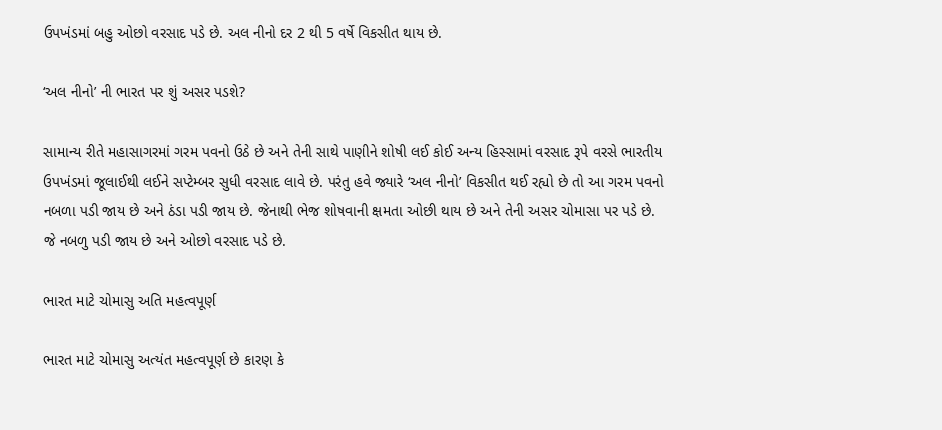ઉપખંડમાં બહુ ઓછો વરસાદ પડે છે. અલ નીનો દર 2 થી 5 વર્ષે વિકસીત થાય છે.

‘અલ નીનો’ ની ભારત પર શું અસર પડશે?

સામાન્ય રીતે મહાસાગરમાં ગરમ પવનો ઉઠે છે અને તેની સાથે પાણીને શોષી લઈ કોઈ અન્ય હિસ્સામાં વરસાદ રૂપે વરસે ભારતીય ઉપખંડમાં જૂલાઈથી લઈને સપ્ટેમ્બર સુધી વરસાદ લાવે છે. પરંતુ હવે જ્યારે ‘અલ નીનો’ વિકસીત થઈ રહ્યો છે તો આ ગરમ પવનો નબળા પડી જાય છે અને ઠંડા પડી જાય છે. જેનાથી ભેજ શોષવાની ક્ષમતા ઓછી થાય છે અને તેની અસર ચોમાસા પર પડે છે. જે નબળુ પડી જાય છે અને ઓછો વરસાદ પડે છે.

ભારત માટે ચોમાસુ અતિ મહત્વપૂર્ણ

ભારત માટે ચોમાસુ અત્યંત મહત્વપૂર્ણ છે કારણ કે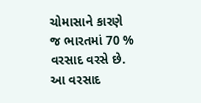ચોમાસાને કારણે જ ભારતમાં 70 % વરસાદ વરસે છે. આ વરસાદ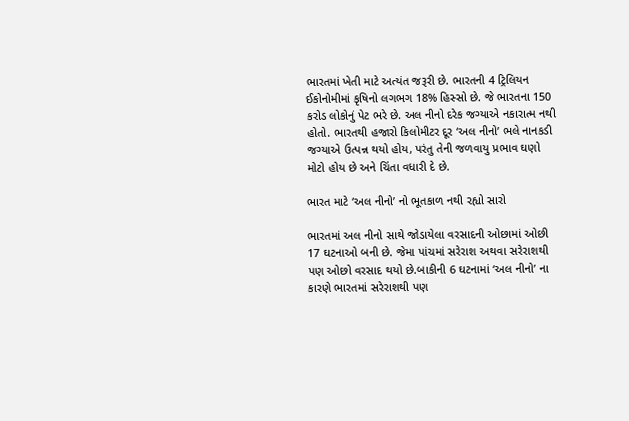ભારતમાં ખેતી માટે અત્યંત જરૂરી છે. ભારતની 4 ટ્રિલિયન ઈકોનોમીમાં કૃષિનો લગભગ 18% હિસ્સો છે. જે ભારતના 150 કરોડ લોકોનું પેટ ભરે છે. અલ નીનો દરેક જગ્યાએ નકારાત્મ નથી હોતો. ભારતથી હજારો કિલોમીટર દૂર ‘અલ નીનો’ ભલે નાનકડી જગ્યાએ ઉત્પન્ન થયો હોય, પરંતુ તેની જળવાયુ પ્રભાવ ઘણો મોટો હોય છે અને ચિંતા વધારી દે છે.

ભારત માટે ‘અલ નીનો’ નો ભૂતકાળ નથી રહ્યો સારો

ભારતમાં અલ નીનો સાથે જોડાયેલા વરસાદની ઓછામાં ઓછી 17 ઘટનાઓ બની છે. જેમા પાંચમાં સરેરાશ અથવા સરેરાશથી પણ ઓછો વરસાદ થયો છે.બાકીની 6 ઘટનામાં ‘અલ નીનો’ ના કારણે ભારતમાં સરેરાશથી પણ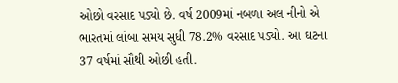ઓછો વરસાદ પડ્યો છે. વર્ષ 2009માં નબળા અલ નીનો એ ભારતમાં લાંબા સમય સુધી 78.2% વરસાદ પડ્યો. આ ઘટના 37 વર્ષમાં સૌથી ઓછી હતી.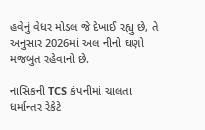હવેનું વેધર મોડલ જે દેખાઈ રહ્યુ છે, તે અનુસાર 2026માં અલ નીનો ઘણો મજબુત રહેવાનો છે.

નાસિકની TCS કંપનીમાં ચાલતા ધર્માન્તર રેકેટે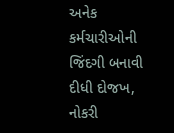અનેક કર્મચારીઓની જિંદગી બનાવી દીધી દોજખ, નોકરી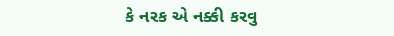કે નરક એ નક્કી કરવુ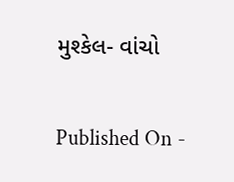મુશ્કેલ- વાંચો

Published On -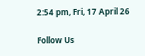2:54 pm, Fri, 17 April 26

Follow Us